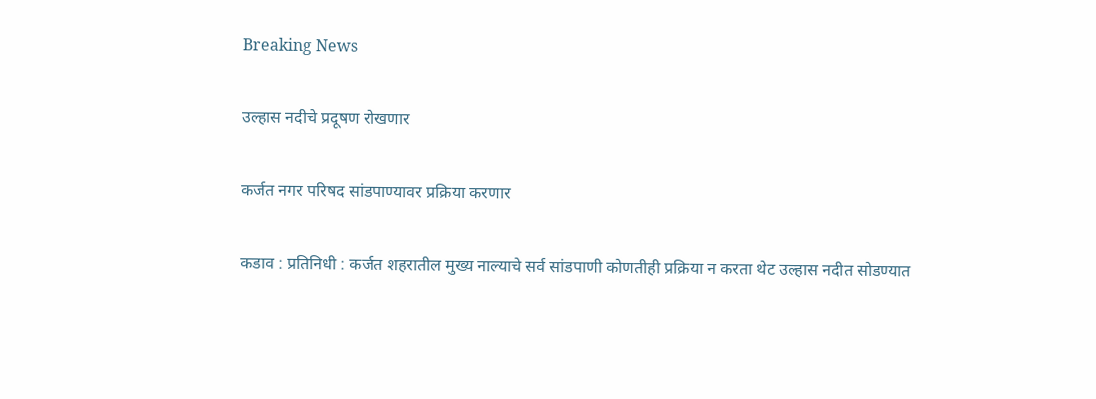Breaking News

उल्हास नदीचे प्रदूषण रोखणार

कर्जत नगर परिषद सांडपाण्यावर प्रक्रिया करणार

कडाव : प्रतिनिधी : कर्जत शहरातील मुख्य नाल्याचे सर्व सांडपाणी कोणतीही प्रक्रिया न करता थेट उल्हास नदीत सोडण्यात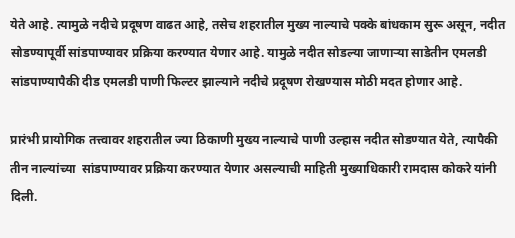येते आहे. त्यामुळे नदीचे प्रदूषण वाढत आहे, तसेच शहरातील मुख्य नाल्याचे पक्के बांधकाम सुरू असून, नदीत सोडण्यापूर्वी सांडपाण्यावर प्रक्रिया करण्यात येणार आहे. यामुळे नदीत सोडल्या जाणार्‍या साडेतीन एमलडी सांडपाण्यापैकी दीड एमलडी पाणी फिल्टर झाल्याने नदीचे प्रदूषण रोखण्यास मोठी मदत होणार आहे.

प्रारंभी प्रायोगिक तत्त्वावर शहरातील ज्या ठिकाणी मुख्य नाल्याचे पाणी उल्हास नदीत सोडण्यात येते, त्यापैकी तीन नाल्यांच्या  सांडपाण्यावर प्रक्रिया करण्यात येणार असल्याची माहिती मुख्याधिकारी रामदास कोकरे यांनी दिली.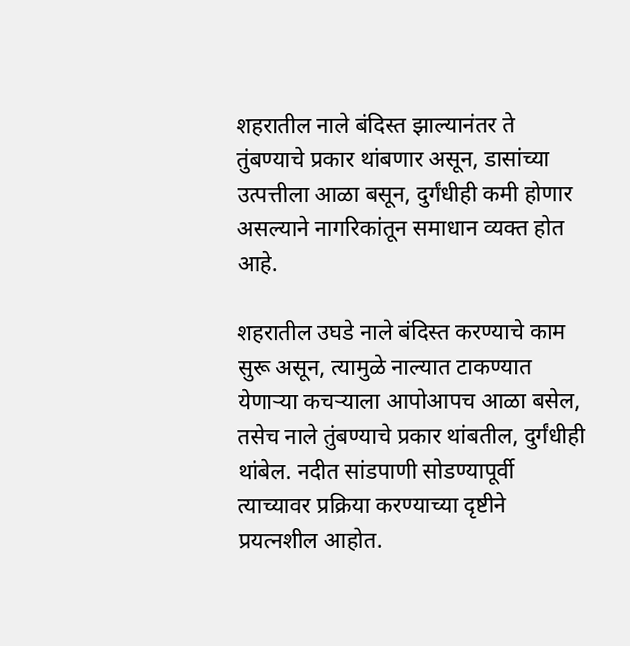शहरातील नाले बंदिस्त झाल्यानंतर ते तुंबण्याचे प्रकार थांबणार असून, डासांच्या उत्पत्तीला आळा बसून, दुर्गंधीही कमी होणार असल्याने नागरिकांतून समाधान व्यक्त होत आहे.

शहरातील उघडे नाले बंदिस्त करण्याचे काम सुरू असून, त्यामुळे नाल्यात टाकण्यात येणार्‍या कचर्‍याला आपोआपच आळा बसेल, तसेच नाले तुंबण्याचे प्रकार थांबतील, दुर्गंधीही थांबेल. नदीत सांडपाणी सोडण्यापूर्वी त्याच्यावर प्रक्रिया करण्याच्या दृष्टीने प्रयत्नशील आहोत.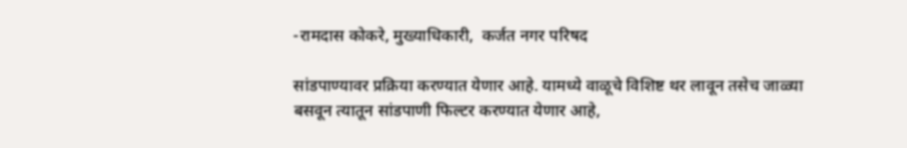-रामदास कोकरे, मुख्याधिकारी,  कर्जत नगर परिषद

सांडपाण्यावर प्रक्रिया करण्यात येणार आहे. यामध्ये वाळूचे विशिष्ट थर लावून तसेच जाळ्या बसवून त्यातून सांडपाणी फिल्टर करण्यात येणार आहे,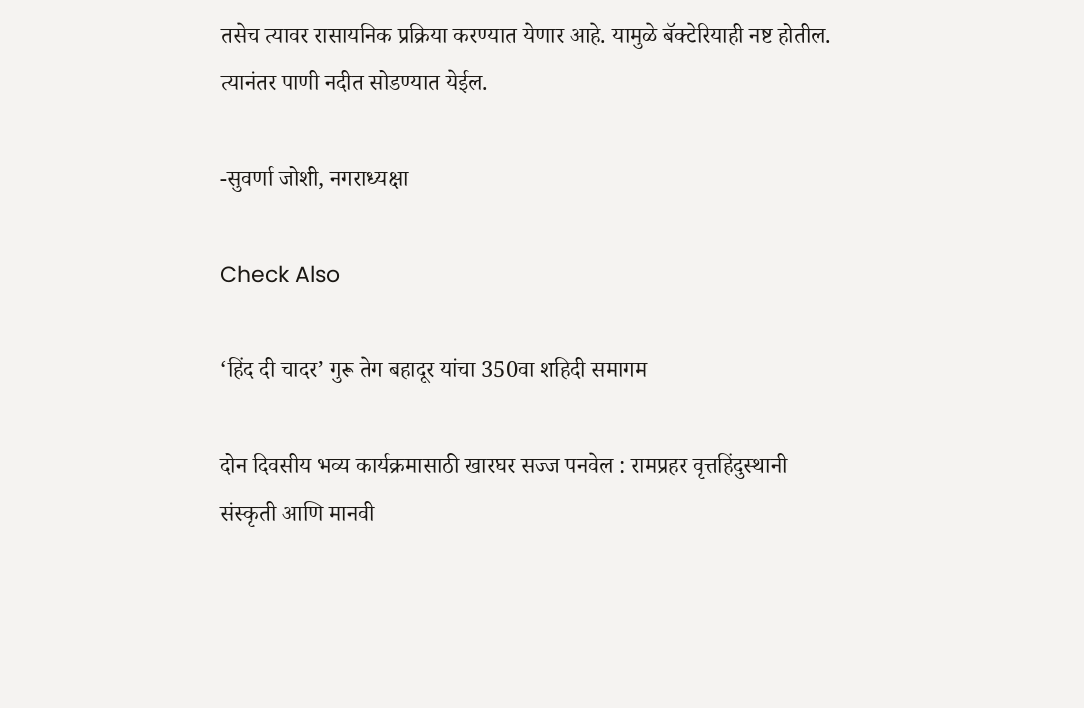तसेच त्यावर रासायनिक प्रक्रिया करण्यात येणार आहे. यामुळे बॅक्टेरियाही नष्ट होतील. त्यानंतर पाणी नदीत सोडण्यात येईल.

-सुवर्णा जोशी, नगराध्यक्षा

Check Also

‘हिंद दी चादर’ गुरू तेग बहादूर यांचा 350वा शहिदी समागम

दोन दिवसीय भव्य कार्यक्रमासाठी खारघर सज्ज पनवेल : रामप्रहर वृत्तहिंदुस्थानी संस्कृती आणि मानवी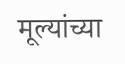मूल्यांच्या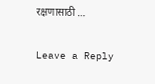रक्षणासाठी …

Leave a Reply